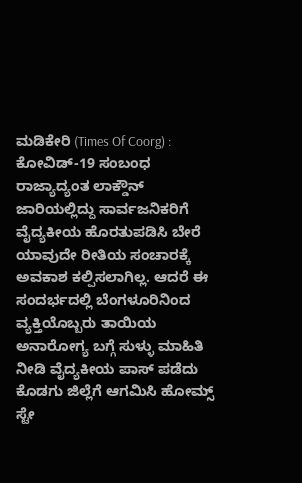ಮಡಿಕೇರಿ (Times Of Coorg) : ಕೋವಿಡ್-19 ಸಂಬಂಧ ರಾಜ್ಯಾದ್ಯಂತ ಲಾಕ್ಡೌನ್ ಜಾರಿಯಲ್ಲಿದ್ದು ಸಾರ್ವಜನಿಕರಿಗೆ ವೈದ್ಯಕೀಯ ಹೊರತುಪಡಿಸಿ ಬೇರೆ ಯಾವುದೇ ರೀತಿಯ ಸಂಚಾರಕ್ಕೆ ಅವಕಾಶ ಕಲ್ಪಿಸಲಾಗಿಲ್ಲ. ಆದರೆ ಈ ಸಂದರ್ಭದಲ್ಲಿ ಬೆಂಗಳೂರಿನಿಂದ ವ್ಯಕ್ತಿಯೊಬ್ಬರು ತಾಯಿಯ ಅನಾರೋಗ್ಯ ಬಗ್ಗೆ ಸುಳ್ಳು ಮಾಹಿತಿ ನೀಡಿ ವೈದ್ಯಕೀಯ ಪಾಸ್ ಪಡೆದು ಕೊಡಗು ಜಿಲ್ಲೆಗೆ ಆಗಮಿಸಿ ಹೋಮ್ಸ್ ಸ್ಟೇ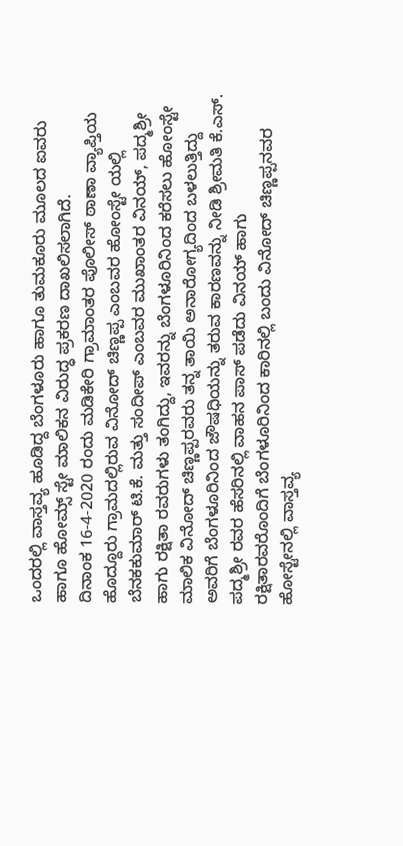ಒಂದರಲ್ಲಿ ವಾಸ್ತವ್ಯ ಹೂಡಿದ್ದ ಬೆಂಗಳೂರು ಹಾಗೂ ತುಮಕೂರು ಮೂಲದ ಐವರು ಹಾಗೂ ಹೋಮ್ಸ್ ಸ್ಟೇ ಮಾಲಿಕನ ವಿರುದ್ಧ ಪ್ರಕರಣ ದಾಖಲಿಸಲಾಗಿದೆ.
ದಿನಾಂಕ 16-4-2020 ರಂದು ಮಡಿಕೇರಿ ಗ್ರಾಮಾಂತರ ಪೊಲೀಸ್ ಠಾಣಾ ವ್ಯಾಪ್ತಿಯ ಹೊದ್ದೂರು ಗ್ರಾಮದಲ್ಲಿರುವ ವಿನೋದ್ ಚಿಣ್ಣಪ್ಪ ಎಂಬವರ ಹೋಂಸ್ಟೇ ಯಲ್ಲಿ ಬೆನಕಕುಮಾರ್ ಟಿ.ಕೆ. ಮತ್ತು ಸಂದೀಪ್ ಎಂಬವರ ಮುಖಾಂತರ ವಿನಯ್, ಪದ್ಮಶ್ರೀ ಹಾಗು ರಕ್ಷಿತಾ ರವರುಗಳು ತಂಗಿದ್ದು, ಇವರನ್ನು ಬೆಂಗಳೂರಿನಿಂದ ಕರೆಸಲು ಹೋಂಸ್ಟೇ ಮಾಲಿಕ ವಿನೋದ್ ಚಿಣ್ಣಪ್ಪರವರು ತನ್ನ ತಾಯಿ ಅನಾರೋಗ್ಯದಿಂದ ಬಳಲುತ್ತಿದ್ದು ಅವರಿಗೆ ಬೆಂಗಳೂರಿನಿಂದ ಜೌಷಧಿಯನ್ನು ತರುವ ಕಾರಣವನ್ನು ನೀಡಿ ಶ್ರೀಮತಿ ಕೆ.ಎಸ್. ಪದ್ಮಶ್ರೀ ರವರ ಹೆಸರಿನಲ್ಲಿ ವಾಹನ ಪಾಸ್ ಪಡೆದು ವಿನಯ್ ಹಾಗು ರಕ್ಷಿತಾರವರೊಂದಿಗೆ ಬೆಂಗಳೂರಿನಿಂದ ಕಾರಿನಲ್ಲಿ ಬಂದು ವಿನೋದ್ ಚಿಣ್ಣಪ್ಪನವರ ಹೋಸ್ಟೇನಲ್ಲಿ ವಾಸ್ತವ್ಯ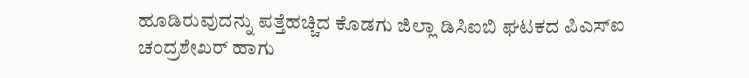ಹೂಡಿರುವುದನ್ನು ಪತ್ತೆಹಚ್ಚಿದ ಕೊಡಗು ಜಿಲ್ಲಾ ಡಿಸಿಐಬಿ ಘಟಕದ ಪಿಎಸ್ಐ ಚಂದ್ರಶೇಖರ್ ಹಾಗು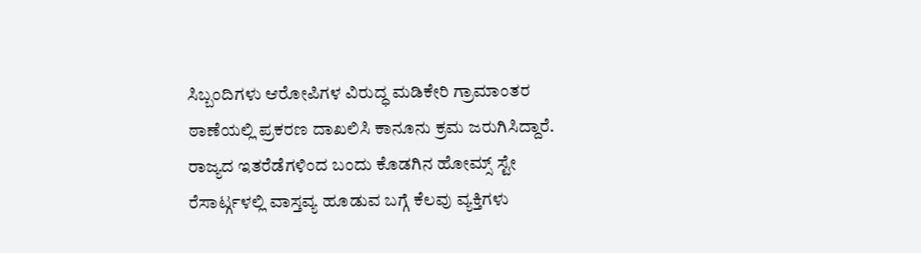ಸಿಬ್ಬಂದಿಗಳು ಆರೋಪಿಗಳ ವಿರುದ್ಧ ಮಡಿಕೇರಿ ಗ್ರಾಮಾಂತರ ಠಾಣೆಯಲ್ಲಿ ಪ್ರಕರಣ ದಾಖಲಿಸಿ ಕಾನೂನು ಕ್ರಮ ಜರುಗಿಸಿದ್ದಾರೆ.
ರಾಜ್ಯದ ಇತರೆಡೆಗಳಿಂದ ಬಂದು ಕೊಡಗಿನ ಹೋಮ್ಸ್ ಸ್ಟೇ ರೆಸಾರ್ಟ್ಗಳಲ್ಲಿ ವಾಸ್ತವ್ಯ ಹೂಡುವ ಬಗ್ಗೆ ಕೆಲವು ವ್ಯಕ್ತಿಗಳು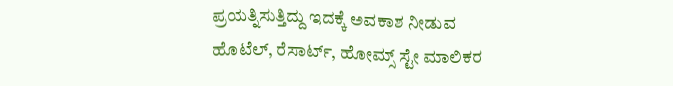ಪ್ರಯತ್ನಿಸುತ್ತಿದ್ದು ಇದಕ್ಕೆ ಅವಕಾಶ ನೀಡುವ ಹೊಟೆಲ್, ರೆಸಾರ್ಟ್, ಹೋಮ್ಸ್ ಸ್ಟೇ ಮಾಲಿಕರ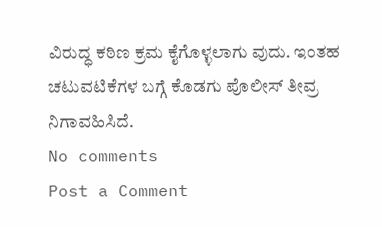ವಿರುದ್ಧ ಕಠಿಣ ಕ್ರಮ ಕೈಗೊಳ್ಳಲಾಗು ವುದು. ಇಂತಹ ಚಟುವಟಿಕೆಗಳ ಬಗ್ಗೆ ಕೊಡಗು ಪೊಲೀಸ್ ತೀವ್ರ ನಿಗಾವಹಿಸಿದೆ.
No comments
Post a Comment